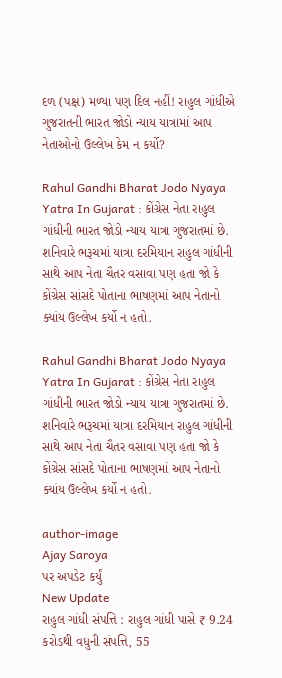દળ (પક્ષ) મળ્યા પણ દિલ નહીં! રાહુલ ગાંધીએ ગુજરાતની ભારત જોડો ન્યાય યાત્રામાં આપ નેતાઓનો ઉલ્લેખ કેમ ન કર્યો?

Rahul Gandhi Bharat Jodo Nyaya Yatra In Gujarat : કોંગ્રેસ નેતા રાહુલ ગાંધીની ભારત જોડો ન્યાય યાત્રા ગુજરાતમાં છે. શનિવારે ભરૂચમાં યાત્રા દરમિયાન રાહુલ ગાંધીની સાથે આપ નેતા ચૈતર વસાવા પણ હતા જો કે કોંગ્રેસ સાંસદે પોતાના ભાષણમાં આપ નેતાનો ક્યાંય ઉલ્લેખ કર્યો ન હતો.

Rahul Gandhi Bharat Jodo Nyaya Yatra In Gujarat : કોંગ્રેસ નેતા રાહુલ ગાંધીની ભારત જોડો ન્યાય યાત્રા ગુજરાતમાં છે. શનિવારે ભરૂચમાં યાત્રા દરમિયાન રાહુલ ગાંધીની સાથે આપ નેતા ચૈતર વસાવા પણ હતા જો કે કોંગ્રેસ સાંસદે પોતાના ભાષણમાં આપ નેતાનો ક્યાંય ઉલ્લેખ કર્યો ન હતો.

author-image
Ajay Saroya
પર અપડેટ કર્યું
New Update
રાહુલ ગાંધી સંપત્તિ : રાહુલ ગાંધી પાસે ₹ 9.24 કરોડથી વધુની સંપત્તિ, 55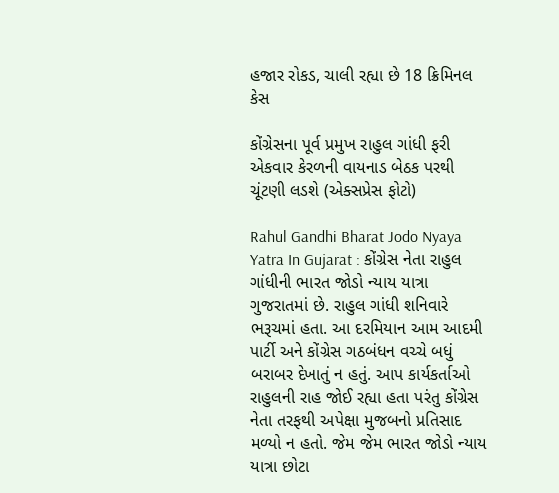હજાર રોકડ, ચાલી રહ્યા છે 18 ક્રિમિનલ કેસ

કોંગ્રેસના પૂર્વ પ્રમુખ રાહુલ ગાંધી ફરી એકવાર કેરળની વાયનાડ બેઠક પરથી ચૂંટણી લડશે (એક્સપ્રેસ ફોટો)

Rahul Gandhi Bharat Jodo Nyaya Yatra In Gujarat : કોંગ્રેસ નેતા રાહુલ ગાંધીની ભારત જોડો ન્યાય યાત્રા ગુજરાતમાં છે. રાહુલ ગાંધી શનિવારે ભરૂચમાં હતા. આ દરમિયાન આમ આદમી પાર્ટી અને કોંગ્રેસ ગઠબંધન વચ્ચે બધું બરાબર દેખાતું ન હતું. આપ કાર્યકર્તાઓ રાહુલની રાહ જોઈ રહ્યા હતા પરંતુ કોંગ્રેસ નેતા તરફથી અપેક્ષા મુજબનો પ્રતિસાદ મળ્યો ન હતો. જેમ જેમ ભારત જોડો ન્યાય યાત્રા છોટા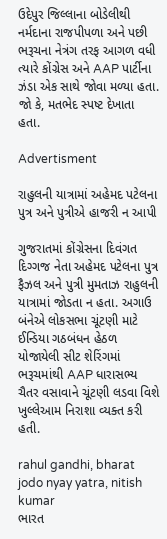ઉદેપુર જિલ્લાના બોડેલીથી નર્મદાના રાજપીપળા અને પછી ભરૂચના નેત્રંગ તરફ આગળ વધી ત્યારે કોંગ્રેસ અને AAP પાર્ટીના ઝંડા એક સાથે જોવા મળ્યા હતા. જો કે, મતભેદ સ્પષ્ટ દેખાતા હતા.

Advertisment

રાહુલની યાત્રામાં અહેમદ પટેલના પુત્ર અને પુત્રીએ હાજરી ન આપી

ગુજરાતમાં કોંગ્રેસના દિવંગત દિગ્ગજ નેતા અહેમદ પટેલના પુત્ર ફૈઝલ અને પુત્રી મુમતાઝ રાહુલની યાત્રામાં જોડતા ન હતા. અગાઉ બંનેએ લોકસભા ચૂંટણી માટે ઈન્ડિયા ગઠબંધન હેઠળ યોજાયેલી સીટ શેરિંગમાં ભરૂચમાંથી AAP ધારાસભ્ય ચૈતર વસાવાને ચૂંટણી લડવા વિશે ખુલ્લેઆમ નિરાશા વ્યક્ત કરી હતી.

rahul gandhi, bharat jodo nyay yatra, nitish kumar
ભારત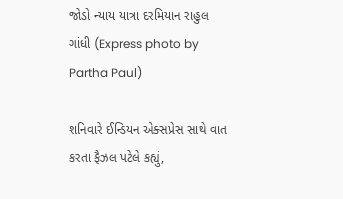જોડો ન્યાય યાત્રા દરમિયાન રાહુલ ગાંધી (Express photo by Partha Paul)

શનિવારે ઈન્ડિયન એક્સપ્રેસ સાથે વાત કરતા ફૈઝલ પટેલે કહ્યું,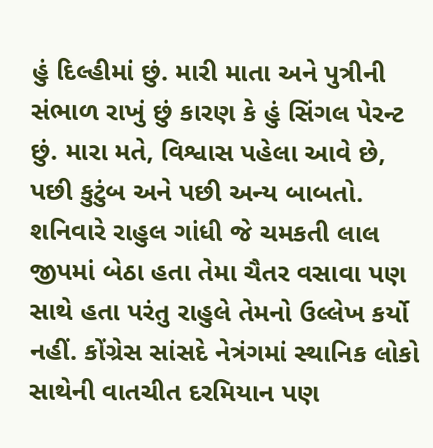હું દિલ્હીમાં છું. મારી માતા અને પુત્રીની સંભાળ રાખું છું કારણ કે હું સિંગલ પેરન્ટ છું. મારા મતે, વિશ્વાસ પહેલા આવે છે, પછી કુટુંબ અને પછી અન્ય બાબતો. શનિવારે રાહુલ ગાંધી જે ચમકતી લાલ જીપમાં બેઠા હતા તેમા ચૈતર વસાવા પણ સાથે હતા પરંતુ રાહુલે તેમનો ઉલ્લેખ કર્યો નહીં. કોંગ્રેસ સાંસદે નેત્રંગમાં સ્થાનિક લોકો સાથેની વાતચીત દરમિયાન પણ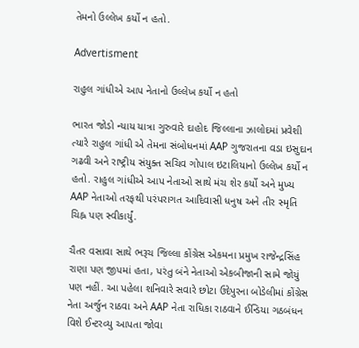તેમનો ઉલ્લેખ કર્યો ન હતો.

Advertisment

રાહુલ ગાંધીએ આપ નેતાનો ઉલ્લેખ કર્યો ન હતો

ભારત જોડો ન્યાય યાત્રા ગુરુવારે દાહોદ જિલ્લાના ઝાલોદમાં પ્રવેશી ત્યારે રાહુલ ગાંધી એ તેમના સંબોધનમાં AAP ગુજરાતના વડા ઇસુદાન ગઢવી અને રાષ્ટ્રીય સંયુક્ત સચિવ ગોપાલ ઇટાલિયાનો ઉલ્લેખ કર્યો ન હતો. રાહુલ ગાંધીએ આપ નેતાઓ સાથે મંચ શેર કર્યો અને મુખ્ય AAP નેતાઓ તરફથી પરંપરાગત આદિવાસી ધનુષ અને તીર સ્મૃતિ ચિહ્ન પણ સ્વીકાર્યું.

ચૈતર વસાવા સાથે ભરૂચ જિલ્લા કોંગ્રેસ એકમના પ્રમુખ રાજેન્દ્રસિંહ રાણા પણ જીપમાં હતા, પરંતુ બંને નેતાઓ એકબીજાની સામે જોયું પણ નહીં. આ પહેલા શનિવારે સવારે છોટા ઉદેપુરના બોડેલીમાં કોંગ્રેસ નેતા અર્જુન રાઠવા અને AAP નેતા રાધિકા રાઠવાને ઈન્ડિયા ગઠબંધન વિશે ઈન્ટરવ્યુ આપતા જોવા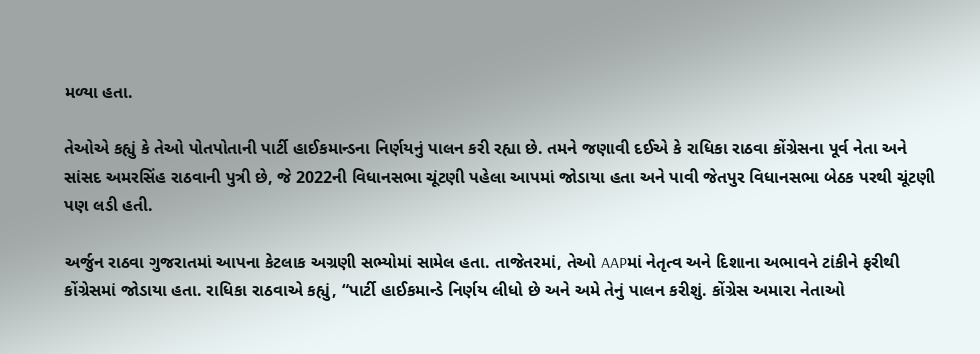મળ્યા હતા.

તેઓએ કહ્યું કે તેઓ પોતપોતાની પાર્ટી હાઈકમાન્ડના નિર્ણયનું પાલન કરી રહ્યા છે. તમને જણાવી દઈએ કે રાધિકા રાઠવા કોંગ્રેસના પૂર્વ નેતા અને સાંસદ અમરસિંહ રાઠવાની પુત્રી છે, જે 2022ની વિધાનસભા ચૂંટણી પહેલા આપમાં જોડાયા હતા અને પાવી જેતપુર વિધાનસભા બેઠક પરથી ચૂંટણી પણ લડી હતી.

અર્જુન રાઠવા ગુજરાતમાં આપના કેટલાક અગ્રણી સભ્યોમાં સામેલ હતા. તાજેતરમાં, તેઓ AAPમાં નેતૃત્વ અને દિશાના અભાવને ટાંકીને ફરીથી કોંગ્રેસમાં જોડાયા હતા. રાધિકા રાઠવાએ કહ્યું, “પાર્ટી હાઈકમાન્ડે નિર્ણય લીધો છે અને અમે તેનું પાલન કરીશું. કોંગ્રેસ અમારા નેતાઓ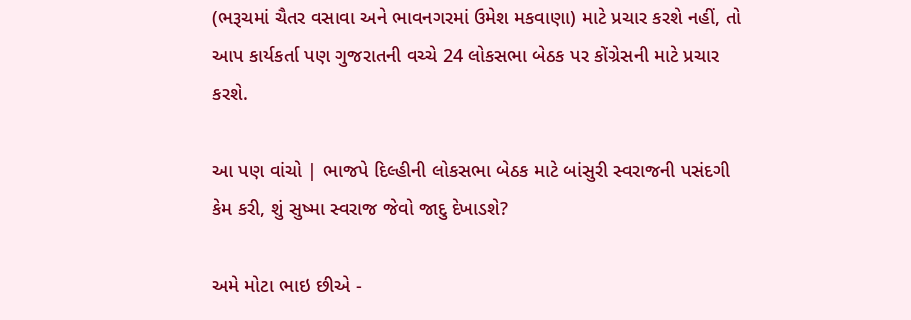(ભરૂચમાં ચૈતર વસાવા અને ભાવનગરમાં ઉમેશ મકવાણા) માટે પ્રચાર કરશે નહીં, તો આપ કાર્યકર્તા પણ ગુજરાતની વચ્ચે 24 લોકસભા બેઠક પર કોંગ્રેસની માટે પ્રચાર કરશે.

આ પણ વાંચો | ભાજપે દિલ્હીની લોકસભા બેઠક માટે બાંસુરી સ્વરાજની પસંદગી કેમ કરી, શું સુષ્મા સ્વરાજ જેવો જાદુ દેખાડશે?

અમે મોટા ભાઇ છીએ -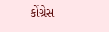કોંગ્રેસ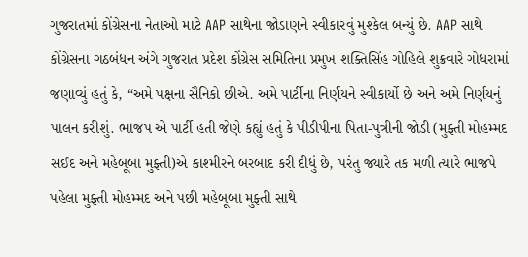ગુજરાતમાં કોંગ્રેસના નેતાઓ માટે AAP સાથેના જોડાણને સ્વીકારવું મુશ્કેલ બન્યું છે. AAP સાથે કોંગ્રેસના ગઠબંધન અંગે ગુજરાત પ્રદેશ કોંગ્રેસ સમિતિના પ્રમુખ શક્તિસિંહ ગોહિલે શુક્રવારે ગોધરામાં જણાવ્યું હતું કે, “અમે પક્ષના સૈનિકો છીએ. અમે પાર્ટીના નિર્ણયને સ્વીકાર્યો છે અને અમે નિર્ણયનું પાલન કરીશું. ભાજપ એ પાર્ટી હતી જેણે કહ્યું હતું કે પીડીપીના પિતા-પુત્રીની જોડી (મુફ્તી મોહમ્મદ સઈદ અને મહેબૂબા મુફ્તી)એ કાશ્મીરને બરબાદ કરી દીધું છે, પરંતુ જ્યારે તક મળી ત્યારે ભાજપે પહેલા મુફ્તી મોહમ્મદ અને પછી મહેબૂબા મુફ્તી સાથે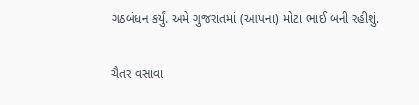ગઠબંધન કર્યું. અમે ગુજરાતમાં (આપના) મોટા ભાઈ બની રહીશું.

ચૈતર વસાવા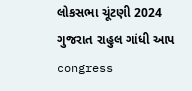લોકસભા ચૂંટણી 2024 ગુજરાત રાહુલ ગાંધી આપ congress